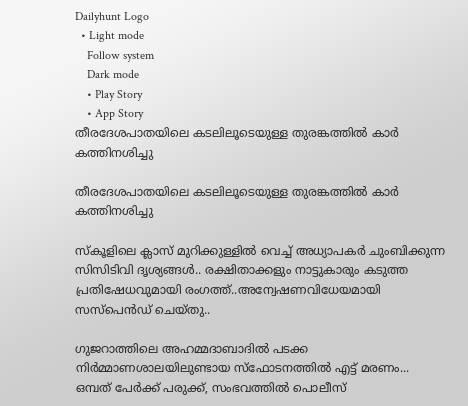Dailyhunt Logo
  • Light mode
    Follow system
    Dark mode
    • Play Story
    • App Story
തീരദേശപാതയിലെ കടലിലൂടെയുള്ള തുരങ്കത്തില്‍ കാര്‍ കത്തിനശിച്ചു

തീരദേശപാതയിലെ കടലിലൂടെയുള്ള തുരങ്കത്തില്‍ കാര്‍ കത്തിനശിച്ചു

സ്‌കൂളിലെ ക്ലാസ് മുറിക്കുള്ളില്‍ വെച്ച്‌ അധ്യാപകര്‍ ചുംബിക്കുന്ന സിസിടിവി ദൃശ്യങ്ങള്‍.. രക്ഷിതാക്കളും നാട്ടുകാരും കടുത്ത പ്രതിഷേധവുമായി രംഗത്ത്..അന്വേഷണവിധേയമായി സസ്പെന്‍ഡ് ചെയ്തു..

ഗുജറാത്തിലെ അഹമ്മദാബാദില്‍ പടക്ക നിർമ്മാണശാലയിലുണ്ടായ സ്ഫോടനത്തില്‍ എട്ട് മരണം... ഒമ്പത് പേർക്ക് പരുക്ക്, സംഭവത്തില്‍ പൊലീസ്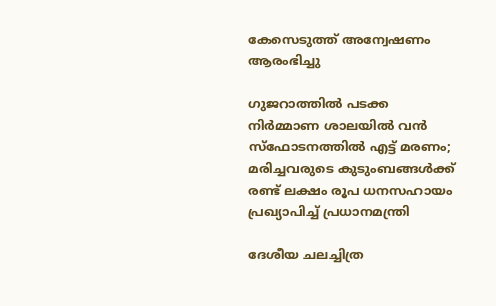കേസെടുത്ത് അന്വേഷണം ആരംഭിച്ചു

ഗുജറാത്തില്‍ പടക്ക നിര്‍മ്മാണ ശാലയില്‍ വന്‍ സ്‌ഫോടനത്തില്‍ എട്ട് മരണം; മരിച്ചവരുടെ കുടുംബങ്ങള്‍ക്ക് രണ്ട് ലക്ഷം രൂപ ധനസഹായം പ്രഖ്യാപിച്ച്‌ പ്രധാനമന്ത്രി

ദേശീയ ചലച്ചിത്ര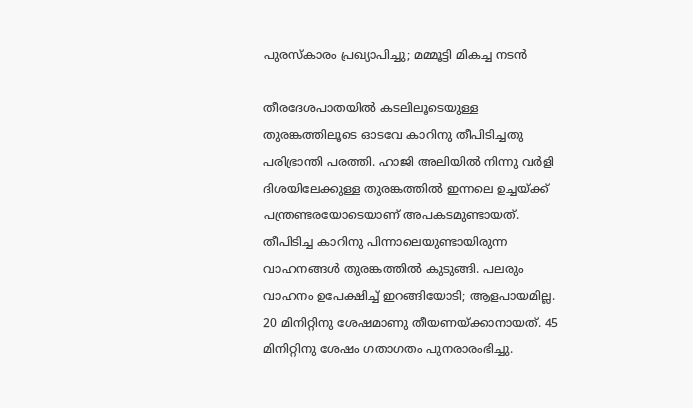പുരസ്‌കാരം പ്രഖ്യാപിച്ചു; മമ്മൂട്ടി മികച്ച നടന്‍

തീരദേശപാതയില്‍ കടലിലൂടെയുള്ള തുരങ്കത്തിലൂടെ ഓടവേ കാറിനു തീപിടിച്ചതു പരിഭ്രാന്തി പരത്തി. ഹാജി അലിയില്‍ നിന്നു വര്‍ളി ദിശയിലേക്കുള്ള തുരങ്കത്തില്‍ ഇന്നലെ ഉച്ചയ്ക്ക് പന്ത്രണ്ടരയോടെയാണ് അപകടമുണ്ടായത്. തീപിടിച്ച കാറിനു പിന്നാലെയുണ്ടായിരുന്ന വാഹനങ്ങള്‍ തുരങ്കത്തില്‍ കുടുങ്ങി. പലരും വാഹനം ഉപേക്ഷിച്ച്‌ ഇറങ്ങിയോടി; ആളപായമില്ല. 20 മിനിറ്റിനു ശേഷമാണു തീയണയ്ക്കാനായത്. 45 മിനിറ്റിനു ശേഷം ഗതാഗതം പുനരാരംഭിച്ചു.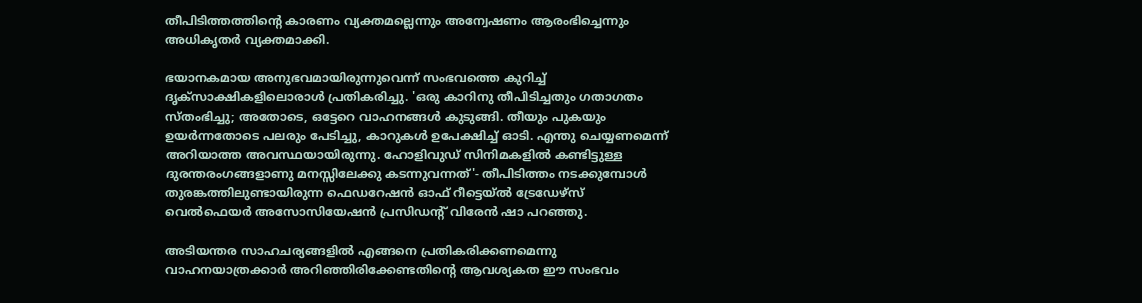തീപിടിത്തത്തിന്റെ കാരണം വ്യക്തമല്ലെന്നും അന്വേഷണം ആരംഭിച്ചെന്നും അധികൃതര്‍ വ്യക്തമാക്കി.

ഭയാനകമായ അനുഭവമായിരുന്നുവെന്ന് സംഭവത്തെ കുറിച്ച്‌ ദൃക്‌സാക്ഷികളിലൊരാള്‍ പ്രതികരിച്ചു. 'ഒരു കാറിനു തീപിടിച്ചതും ഗതാഗതം സ്തംഭിച്ചു; അതോടെ, ഒട്ടേറെ വാഹനങ്ങള്‍ കുടുങ്ങി. തീയും പുകയും ഉയര്‍ന്നതോടെ പലരും പേടിച്ചു, കാറുകള്‍ ഉപേക്ഷിച്ച്‌ ഓടി. എന്തു ചെയ്യണമെന്ന് അറിയാത്ത അവസ്ഥയായിരുന്നു. ഹോളിവുഡ് സിനിമകളില്‍ കണ്ടിട്ടുള്ള ദുരന്തരംഗങ്ങളാണു മനസ്സിലേക്കു കടന്നുവന്നത്'- തീപിടിത്തം നടക്കുമ്പോള്‍ തുരങ്കത്തിലുണ്ടായിരുന്ന ഫെഡറേഷന്‍ ഓഫ് റീട്ടെയ്ല്‍ ട്രേഡേഴ്‌സ് വെല്‍ഫെയര്‍ അസോസിയേഷന്‍ പ്രസിഡന്റ് വിരേന്‍ ഷാ പറഞ്ഞു.

അടിയന്തര സാഹചര്യങ്ങളില്‍ എങ്ങനെ പ്രതികരിക്കണമെന്നു വാഹനയാത്രക്കാര്‍ അറിഞ്ഞിരിക്കേണ്ടതിന്റെ ആവശ്യകത ഈ സംഭവം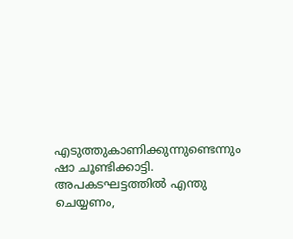എടുത്തുകാണിക്കുന്നുണ്ടെന്നും ഷാ ചൂണ്ടിക്കാട്ടി. അപകടഘട്ടത്തില്‍ എന്തു ചെയ്യണം,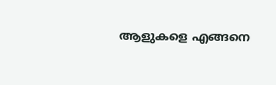ആളുകളെ എങ്ങനെ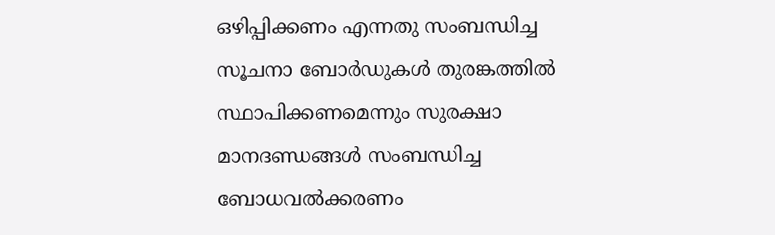ഒഴിപ്പിക്കണം എന്നതു സംബന്ധിച്ച സൂചനാ ബോര്‍ഡുകള്‍ തുരങ്കത്തില്‍ സ്ഥാപിക്കണമെന്നും സുരക്ഷാ മാനദണ്ഡങ്ങള്‍ സംബന്ധിച്ച ബോധവല്‍ക്കരണം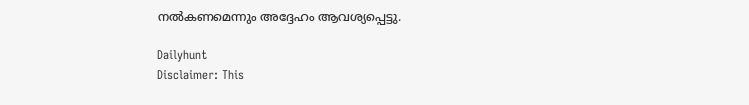നല്‍കണമെന്നും അദ്ദേഹം ആവശ്യപ്പെട്ടു.

Dailyhunt
Disclaimer: This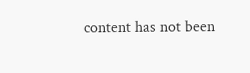content has not been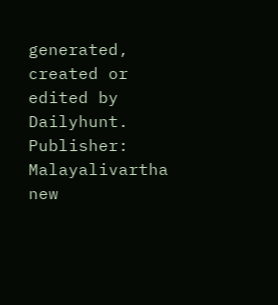generated, created or edited by Dailyhunt. Publisher: Malayalivartha new